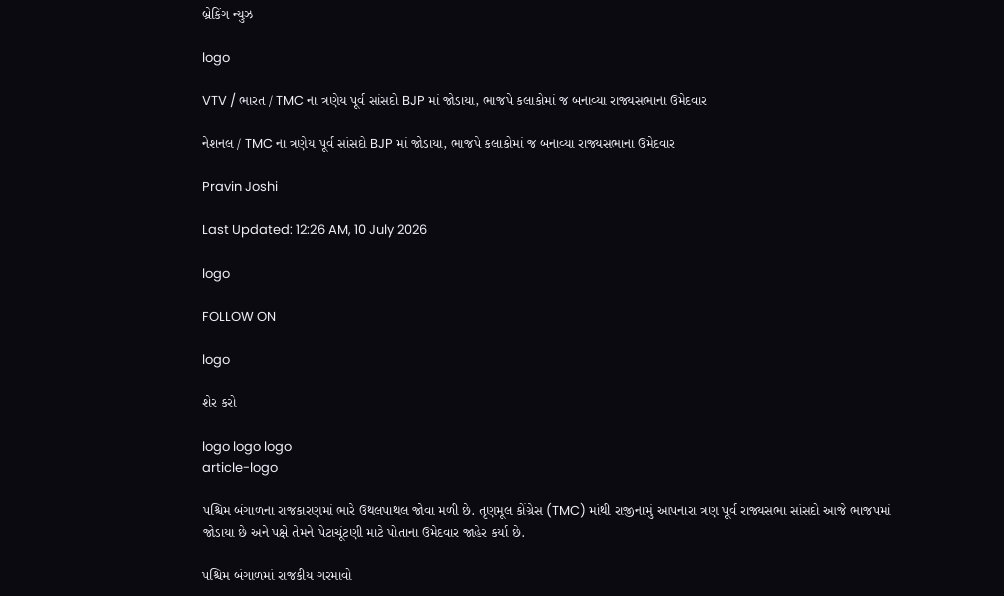બ્રેકિંગ ન્યુઝ

logo

VTV / ભારત / TMC ના ત્રણેય પૂર્વ સાંસદો BJP માં જોડાયા, ભાજપે કલાકોમાં જ બનાવ્યા રાજ્યસભાના ઉમેદવાર

નેશનલ / TMC ના ત્રણેય પૂર્વ સાંસદો BJP માં જોડાયા, ભાજપે કલાકોમાં જ બનાવ્યા રાજ્યસભાના ઉમેદવાર

Pravin Joshi

Last Updated: 12:26 AM, 10 July 2026

logo

FOLLOW ON

logo

શેર કરો

logo logo logo
article-logo

પશ્ચિમ બંગાળના રાજકારણમાં ભારે ઉથલપાથલ જોવા મળી છે. તૃણમૂલ કોંગ્રેસ (TMC) માંથી રાજીનામું આપનારા ત્રણ પૂર્વ રાજ્યસભા સાંસદો આજે ભાજપમાં જોડાયા છે અને પક્ષે તેમને પેટાચૂંટણી માટે પોતાના ઉમેદવાર જાહેર કર્યા છે.

પશ્ચિમ બંગાળમાં રાજકીય ગરમાવો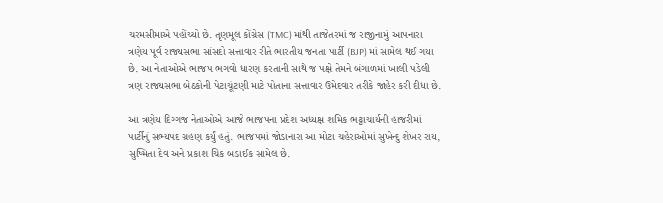ચરમસીમાએ પહોંચ્યો છે. તૃણમૂલ કોંગ્રેસ (TMC) માંથી તાજેતરમાં જ રાજીનામું આપનારા ત્રણેય પૂર્વ રાજ્યસભા સાંસદો સત્તાવાર રીતે ભારતીય જનતા પાર્ટી (BJP) માં સામેલ થઈ ગયા છે. આ નેતાઓએ ભાજપ ભગવો ધારણ કરતાની સાથે જ પક્ષે તેમને બંગાળમાં ખાલી પડેલી ત્રણ રાજ્યસભા બેઠકોની પેટાચૂંટણી માટે પોતાના સત્તાવાર ઉમેદવાર તરીકે જાહેર કરી દીધા છે.

આ ત્રણેય દિગ્ગજ નેતાઓએ આજે ભાજપના પ્રદેશ અધ્યક્ષ શમિક ભટ્ટાચાર્યની હાજરીમાં પાર્ટીનું સભ્યપદ ગ્રહણ કર્યું હતું. ભાજપમાં જોડાનારા આ મોટા ચહેરાઓમાં સુખેન્દુ શેખર રાય, સુષ્મિતા દેવ અને પ્રકાશ ચિક બડાઈક સામેલ છે.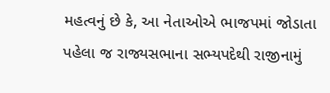મહત્વનું છે કે, આ નેતાઓએ ભાજપમાં જોડાતા પહેલા જ રાજ્યસભાના સભ્યપદેથી રાજીનામું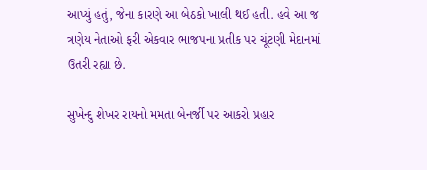આપ્યું હતું, જેના કારણે આ બેઠકો ખાલી થઈ હતી. હવે આ જ ત્રણેય નેતાઓ ફરી એકવાર ભાજપના પ્રતીક પર ચૂંટણી મેદાનમાં ઉતરી રહ્યા છે.

સુખેન્દુ શેખર રાયનો મમતા બેનર્જી પર આકરો પ્રહાર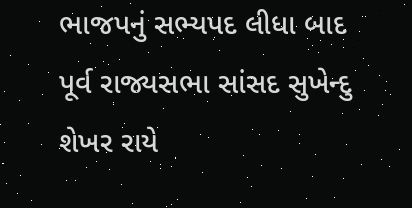ભાજપનું સભ્યપદ લીધા બાદ પૂર્વ રાજ્યસભા સાંસદ સુખેન્દુ શેખર રાયે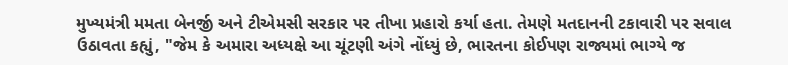મુખ્યમંત્રી મમતા બેનર્જી અને ટીએમસી સરકાર પર તીખા પ્રહારો કર્યા હતા. તેમણે મતદાનની ટકાવારી પર સવાલ ઉઠાવતા કહ્યું, "જેમ કે અમારા અધ્યક્ષે આ ચૂંટણી અંગે નોંધ્યું છે, ભારતના કોઈપણ રાજ્યમાં ભાગ્યે જ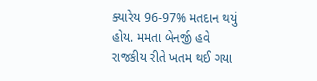ક્યારેય 96-97% મતદાન થયું હોય. મમતા બેનર્જી હવે રાજકીય રીતે ખતમ થઈ ગયા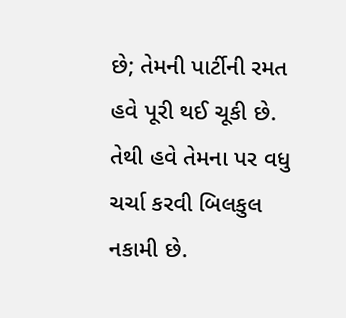છે; તેમની પાર્ટીની રમત હવે પૂરી થઈ ચૂકી છે. તેથી હવે તેમના પર વધુ ચર્ચા કરવી બિલકુલ નકામી છે.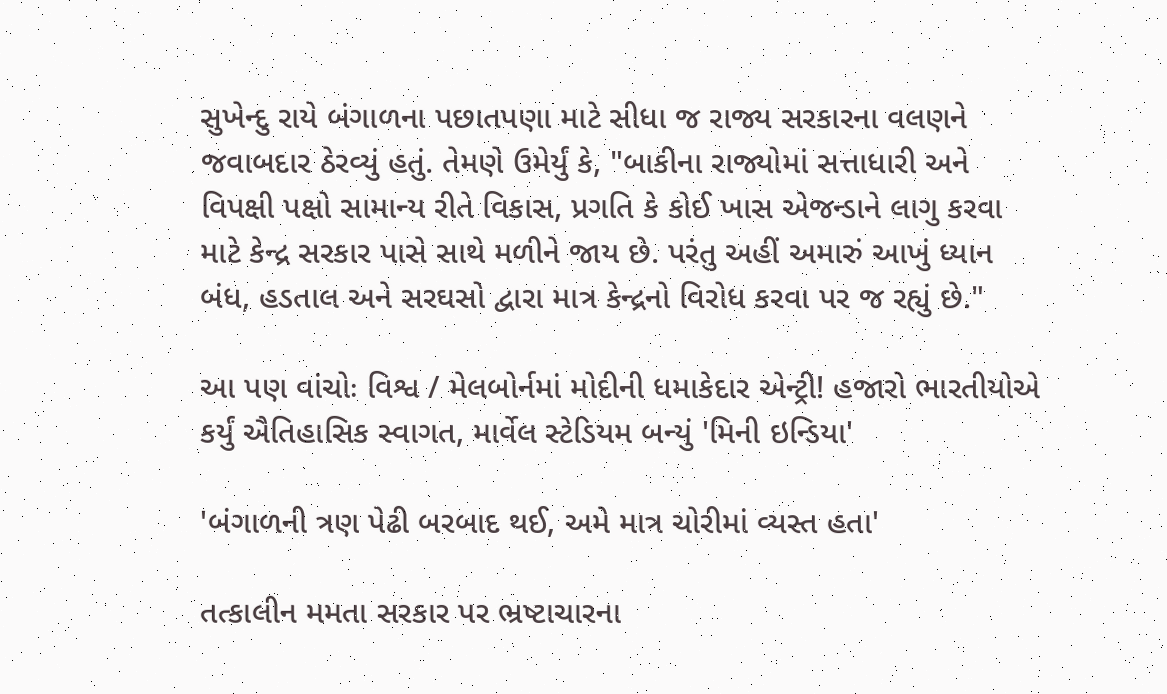સુખેન્દુ રાયે બંગાળના પછાતપણા માટે સીધા જ રાજ્ય સરકારના વલણને જવાબદાર ઠેરવ્યું હતું. તેમણે ઉમેર્યું કે, "બાકીના રાજ્યોમાં સત્તાધારી અને વિપક્ષી પક્ષો સામાન્ય રીતે વિકાસ, પ્રગતિ કે કોઈ ખાસ એજન્ડાને લાગુ કરવા માટે કેન્દ્ર સરકાર પાસે સાથે મળીને જાય છે. પરંતુ અહીં અમારું આખું ધ્યાન બંધ, હડતાલ અને સરઘસો દ્વારા માત્ર કેન્દ્રનો વિરોધ કરવા પર જ રહ્યું છે."

આ પણ વાંચોઃ વિશ્વ / મેલબોર્નમાં મોદીની ધમાકેદાર એન્ટ્રી! હજારો ભારતીયોએ કર્યું ઐતિહાસિક સ્વાગત, માર્વેલ સ્ટેડિયમ બન્યું 'મિની ઇન્ડિયા'

'બંગાળની ત્રણ પેઢી બરબાદ થઈ, અમે માત્ર ચોરીમાં વ્યસ્ત હતા'

તત્કાલીન મમતા સરકાર પર ભ્રષ્ટાચારના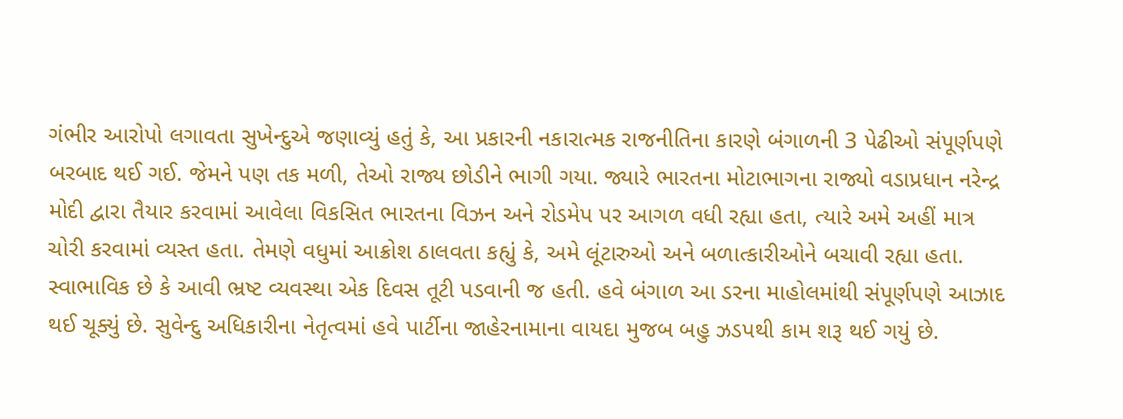ગંભીર આરોપો લગાવતા સુખેન્દુએ જણાવ્યું હતું કે, આ પ્રકારની નકારાત્મક રાજનીતિના કારણે બંગાળની 3 પેઢીઓ સંપૂર્ણપણે બરબાદ થઈ ગઈ. જેમને પણ તક મળી, તેઓ રાજ્ય છોડીને ભાગી ગયા. જ્યારે ભારતના મોટાભાગના રાજ્યો વડાપ્રધાન નરેન્દ્ર મોદી દ્વારા તૈયાર કરવામાં આવેલા વિકસિત ભારતના વિઝન અને રોડમેપ પર આગળ વધી રહ્યા હતા, ત્યારે અમે અહીં માત્ર ચોરી કરવામાં વ્યસ્ત હતા. તેમણે વધુમાં આક્રોશ ઠાલવતા કહ્યું કે, અમે લૂંટારુઓ અને બળાત્કારીઓને બચાવી રહ્યા હતા. સ્વાભાવિક છે કે આવી ભ્રષ્ટ વ્યવસ્થા એક દિવસ તૂટી પડવાની જ હતી. હવે બંગાળ આ ડરના માહોલમાંથી સંપૂર્ણપણે આઝાદ થઈ ચૂક્યું છે. સુવેન્દુ અધિકારીના નેતૃત્વમાં હવે પાર્ટીના જાહેરનામાના વાયદા મુજબ બહુ ઝડપથી કામ શરૂ થઈ ગયું છે.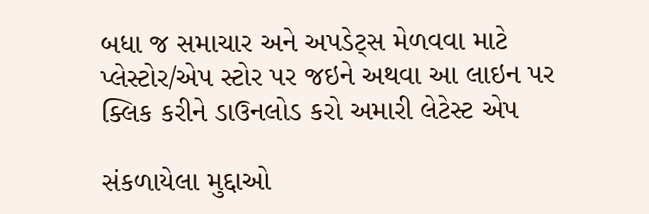બધા જ સમાચાર અને અપડેટ્સ મેળવવા માટે પ્લેસ્ટોર/એપ સ્ટોર પર જઇને અથવા આ લાઇન પર ક્લિક કરીને ડાઉનલોડ કરો અમારી લેટેસ્ટ એપ

સંકળાયેલા મુદ્દાઓ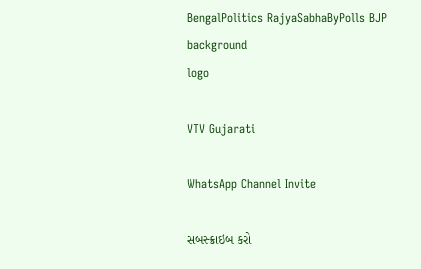BengalPolitics RajyaSabhaByPolls BJP
background
logo

VTV Gujarati

WhatsApp Channel Invite

સબસ્ક્રાઇબ કરો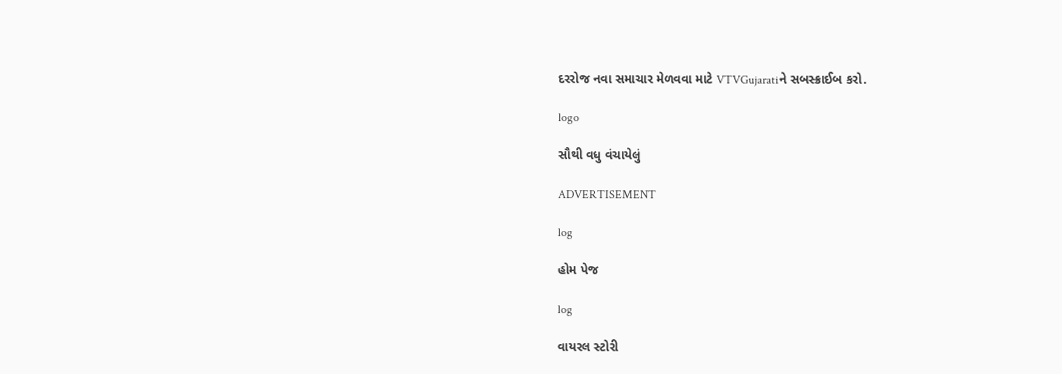દરરોજ નવા સમાચાર મેળવવા માટે VTVGujaratiને સબસ્ક્રાઈબ કરો.

logo

સૌથી વધુ વંચાયેલું

ADVERTISEMENT

log

હોમ પેજ

log

વાયરલ સ્ટોરી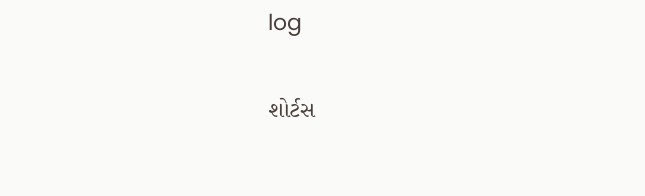log

શોર્ટસ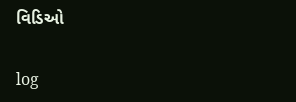વિડિઓ

log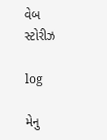વેબ સ્ટોરીઝ

log

મેનુ